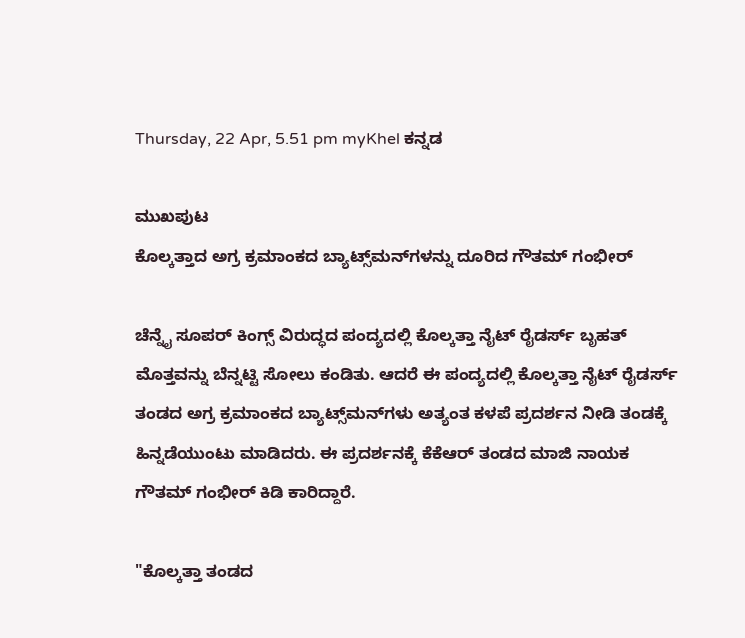Thursday, 22 Apr, 5.51 pm myKhel ಕನ್ನಡ

ಮುಖಪುಟ
ಕೊಲ್ಕತ್ತಾದ ಅಗ್ರ ಕ್ರಮಾಂಕದ ಬ್ಯಾಟ್ಸ್‌ಮನ್‌ಗಳನ್ನು ದೂರಿದ ಗೌತಮ್ ಗಂಭೀರ್

ಚೆನ್ನೈ ಸೂಪರ್ ಕಿಂಗ್ಸ್ ವಿರುದ್ಧದ ಪಂದ್ಯದಲ್ಲಿ ಕೊಲ್ಕತ್ತಾ ನೈಟ್ ರೈಡರ್ಸ್ ಬೃಹತ್ ಮೊತ್ತವನ್ನು ಬೆನ್ನಟ್ಟಿ ಸೋಲು ಕಂಡಿತು. ಆದರೆ ಈ ಪಂದ್ಯದಲ್ಲಿ ಕೊಲ್ಕತ್ತಾ ನೈಟ್ ರೈಡರ್ಸ್ ತಂಡದ ಅಗ್ರ ಕ್ರಮಾಂಕದ ಬ್ಯಾಟ್ಸ್‌ಮನ್‌ಗಳು ಅತ್ಯಂತ ಕಳಪೆ ಪ್ರದರ್ಶನ ನೀಡಿ ತಂಡಕ್ಕೆ ಹಿನ್ನಡೆಯುಂಟು ಮಾಡಿದರು. ಈ ಪ್ರದರ್ಶನಕ್ಕೆ ಕೆಕೆಆರ್ ತಂಡದ ಮಾಜಿ ನಾಯಕ ಗೌತಮ್ ಗಂಭೀರ್ ಕಿಡಿ ಕಾರಿದ್ದಾರೆ.

"ಕೊಲ್ಕತ್ತಾ ತಂಡದ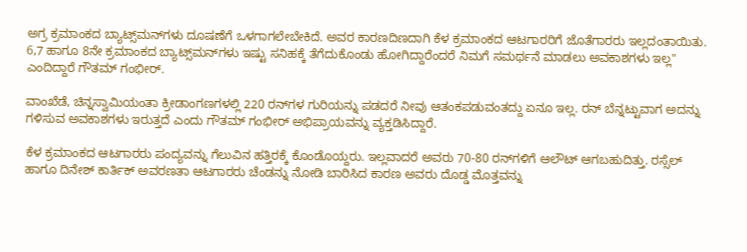ಅಗ್ರ ಕ್ರಮಾಂಕದ ಬ್ಯಾಟ್ಸ್‌ಮನ್‌ಗಳು ದೂಷಣೆಗೆ ಒಳಗಾಗಲೇಬೇಕಿದೆ. ಅವರ ಕಾರಣದಿಣದಾಗಿ ಕೆಳ ಕ್ರಮಾಂಕದ ಆಟಗಾರರಿಗೆ ಜೊತೆಗಾರರು ಇಲ್ಲದಂತಾಯಿತು. 6,7 ಹಾಗೂ 8ನೇ ಕ್ರಮಾಂಕದ ಬ್ಯಾಟ್ಸ್‌ಮನ್‌ಗಳು ಇಷ್ಟು ಸನಿಹಕ್ಕೆ ತೆಗೆದುಕೊಂಡು ಹೋಗಿದ್ದಾರೆಂದರೆ ನಿಮಗೆ ಸಮರ್ಥನೆ ಮಾಡಲು ಅವಕಾಶಗಳು ಇಲ್ಲ" ಎಂದಿದ್ದಾರೆ ಗೌತಮ್ ಗಂಭೀರ್.

ವಾಂಖೆಡೆ, ಚಿನ್ನಸ್ವಾಮಿಯಂತಾ ಕ್ರೀಡಾಂಗಣಗಳಲ್ಲಿ 220 ರನ್‌ಗಳ ಗುರಿಯನ್ನು ಪಡದರೆ ನೀವು ಆತಂಕಪಡುವಂತದ್ದು ಏನೂ ಇಲ್ಲ. ರನ್ ಬೆನ್ನಟ್ಟುವಾಗ ಅದನ್ನು ಗಳಿಸುವ ಅವಕಾಶಗಳು ಇರುತ್ತದೆ ಎಂದು ಗೌತಮ್ ಗಂಭೀರ್ ಅಭಿಪ್ರಾಯವನ್ನು ವ್ಯಕ್ತಡಿಸಿದ್ದಾರೆ.

ಕೆಳ ಕ್ರಮಾಂಕದ ಆಟಗಾರರು ಪಂದ್ಯವನ್ನು ಗೆಲುವಿನ ಹತ್ತಿರಕ್ಕೆ ಕೊಂಡೊಯ್ದರು. ಇಲ್ಲವಾದರೆ ಅವರು 70-80 ರನ್‌ಗಳಿಗೆ ಆಲೌಟ್ ಆಗಬಹುದಿತ್ತು. ರಸ್ಸೆಲ್ ಹಾಗೂ ದಿನೇಶ್ ಕಾರ್ತಿಕ್ ಅವರಣತಾ ಆಟಗಾರರು ಚೆಂಡನ್ನು ನೋಡಿ ಬಾರಿಸಿದ ಕಾರಣ ಅವರು ದೊಡ್ಡ ಮೊತ್ತವನ್ನು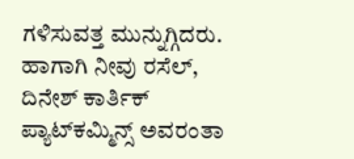ಗಳಿಸುವತ್ತ ಮುನ್ನುಗ್ಗಿದರು. ಹಾಗಾಗಿ ನೀವು ರಸೆಲ್, ದಿನೇಶ್ ಕಾರ್ತಿಕ್ ಪ್ಯಾಟ್‌ಕಮ್ಮಿನ್ಸ್ ಅವರಂತಾ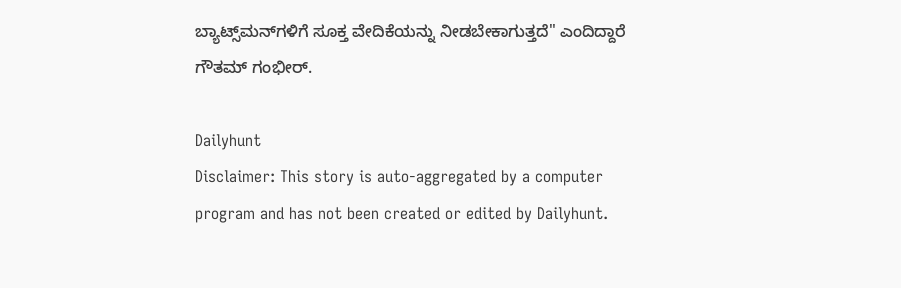ಬ್ಯಾಟ್ಸ್‌ಮನ್‌ಗಳಿಗೆ ಸೂಕ್ತ ವೇದಿಕೆಯನ್ನು ನೀಡಬೇಕಾಗುತ್ತದೆ" ಎಂದಿದ್ದಾರೆ ಗೌತಮ್ ಗಂಭೀರ್.

Dailyhunt
Disclaimer: This story is auto-aggregated by a computer program and has not been created or edited by Dailyhunt.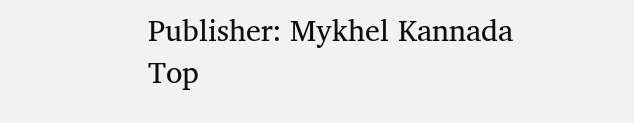Publisher: Mykhel Kannada
Top